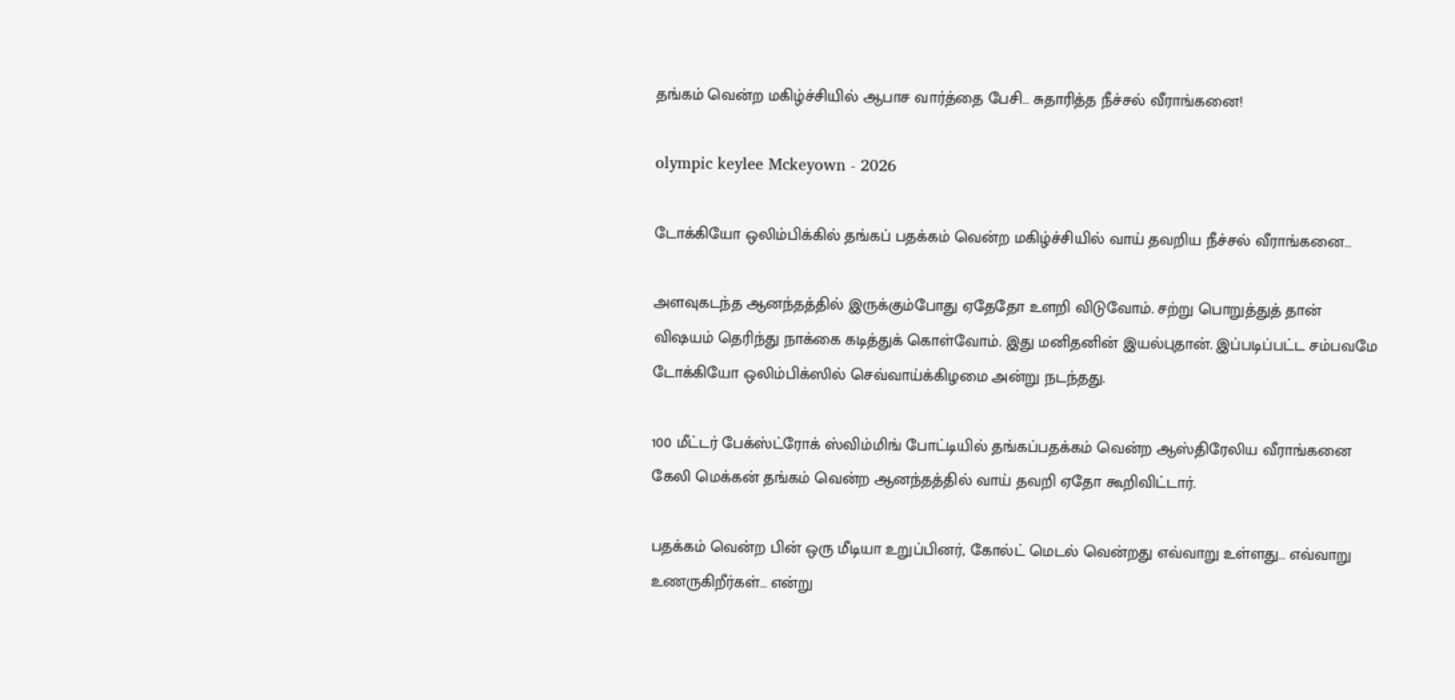தங்கம் வென்ற மகிழ்ச்சியில் ஆபாச வார்த்தை பேசி… சுதாரித்த நீச்சல் வீராங்கனை!

olympic keylee Mckeyown - 2026

டோக்கியோ ஒலிம்பிக்கில் தங்கப் பதக்கம் வென்ற மகிழ்ச்சியில் வாய் தவறிய நீச்சல் வீராங்கனை…

அளவுகடந்த ஆனந்தத்தில் இருக்கும்போது ஏதேதோ உளறி விடுவோம். சற்று பொறுத்துத் தான் விஷயம் தெரிந்து நாக்கை கடித்துக் கொள்வோம். இது மனிதனின் இயல்புதான். இப்படிப்பட்ட சம்பவமே டோக்கியோ ஒலிம்பிக்ஸில் செவ்வாய்க்கிழமை அன்று நடந்தது.

100 மீட்டர் பேக்ஸ்ட்ரோக் ஸ்விம்மிங் போட்டியில் தங்கப்பதக்கம் வென்ற ஆஸ்திரேலிய வீராங்கனை கேலி மெக்கன் தங்கம் வென்ற ஆனந்தத்தில் வாய் தவறி ஏதோ கூறிவிட்டார்.

பதக்கம் வென்ற பின் ஒரு மீடியா உறுப்பினர், கோல்ட் மெடல் வென்றது எவ்வாறு உள்ளது… எவ்வாறு உணருகிறீர்கள்… என்று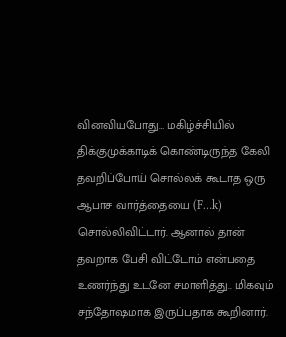வினவியபோது… மகிழ்ச்சியில் திக்குமுக்காடிக் கொண்டிருந்த கேலி தவறிப்போய் சொல்லக் கூடாத ஒரு ஆபாச வார்த்தையை (F…k) சொல்லிவிட்டார். ஆனால் தான் தவறாக பேசி விட்டோம் என்பதை உணர்ந்து உடனே சமாளித்து.. மிகவும் சந்தோஷமாக இருப்பதாக கூறினார்.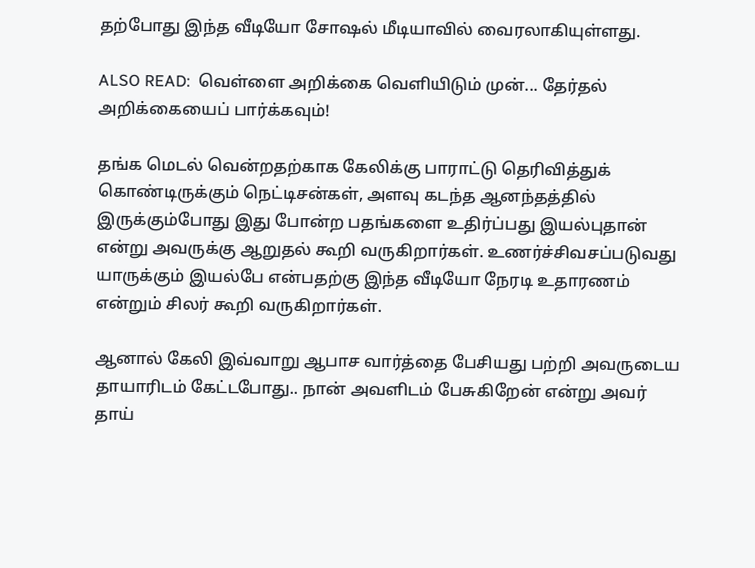தற்போது இந்த வீடியோ சோஷல் மீடியாவில் வைரலாகியுள்ளது.

ALSO READ:  வெள்ளை அறிக்கை வெளியிடும் முன்... தேர்தல் அறிக்கையைப் பார்க்கவும்!

தங்க மெடல் வென்றதற்காக கேலிக்கு பாராட்டு தெரிவித்துக் கொண்டிருக்கும் நெட்டிசன்கள், அளவு கடந்த ஆனந்தத்தில் இருக்கும்போது இது போன்ற பதங்களை உதிர்ப்பது இயல்புதான் என்று அவருக்கு ஆறுதல் கூறி வருகிறார்கள். உணர்ச்சிவசப்படுவது யாருக்கும் இயல்பே என்பதற்கு இந்த வீடியோ நேரடி உதாரணம் என்றும் சிலர் கூறி வருகிறார்கள்.

ஆனால் கேலி இவ்வாறு ஆபாச வார்த்தை பேசியது பற்றி அவருடைய தாயாரிடம் கேட்டபோது.. நான் அவளிடம் பேசுகிறேன் என்று அவர் தாய்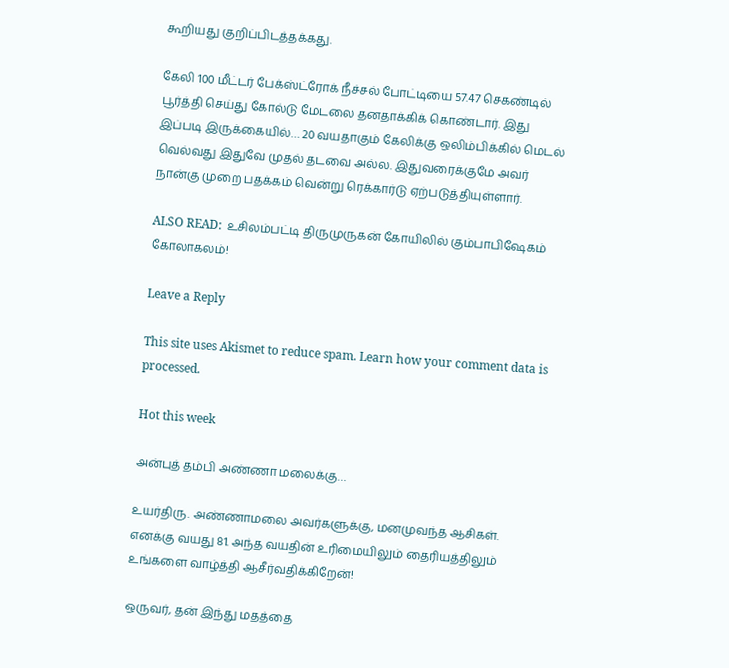கூறியது குறிப்பிடத்தக்கது.

கேலி 100 மீட்டர் பேக்ஸ்ட்ரோக் நீச்சல் போட்டியை 57.47 செகண்டில் பூர்த்தி செய்து கோல்டு மேடலை தனதாக்கிக் கொண்டார். இது இப்படி இருக்கையில்… 20 வயதாகும் கேலிக்கு ஒலிம்பிக்கில் மெடல் வெல்வது இதுவே முதல் தடவை அல்ல. இதுவரைக்குமே அவர் நான்கு முறை பதக்கம் வென்று ரெக்கார்டு ஏற்படுத்தியுள்ளார்.

ALSO READ:  உசிலம்பட்டி திருமுருகன் கோயிலில் கும்பாபிஷேகம் கோலாகலம்!

Leave a Reply

This site uses Akismet to reduce spam. Learn how your comment data is processed.

Hot this week

அன்புத் தம்பி அண்ணா மலைக்கு…

உயர்திரு. அண்ணாமலை அவர்களுக்கு, மனமுவந்த ஆசிகள். எனக்கு வயது 81. அந்த வயதின் உரிமையிலும் தைரியத்திலும் உங்களை வாழ்த்தி ஆசீர்வதிக்கிறேன்!

ஒருவர், தன் இந்து மதத்தை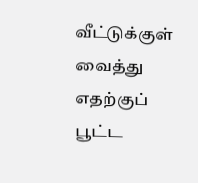வீட்டுக்குள் வைத்து எதற்குப் பூட்ட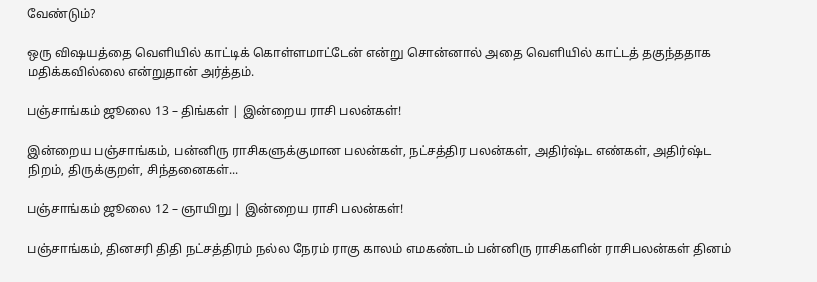வேண்டும்?

ஒரு விஷயத்தை வெளியில் காட்டிக் கொள்ளமாட்டேன் என்று சொன்னால் அதை வெளியில் காட்டத் தகுந்ததாக மதிக்கவில்லை என்றுதான் அர்த்தம்.

பஞ்சாங்கம் ஜூலை 13 – திங்கள் | இன்றைய ராசி பலன்கள்!

இன்றைய பஞ்சாங்கம், பன்னிரு ராசிகளுக்குமான பலன்கள், நட்சத்திர பலன்கள், அதிர்ஷ்ட எண்கள், அதிர்ஷ்ட நிறம், திருக்குறள், சிந்தனைகள்...

பஞ்சாங்கம் ஜூலை 12 – ஞாயிறு | இன்றைய ராசி பலன்கள்!

பஞ்சாங்கம், தினசரி திதி நட்சத்திரம் நல்ல நேரம் ராகு காலம் எமகண்டம் பன்னிரு ராசிகளின் ராசிபலன்கள் தினம்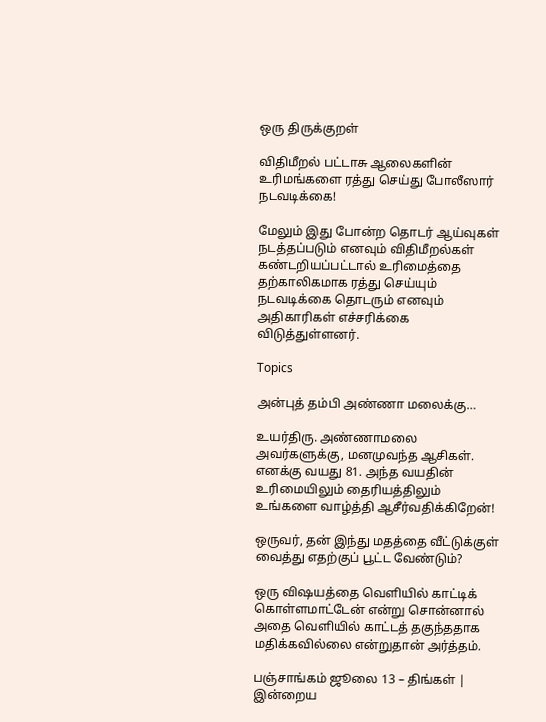ஒரு திருக்குறள்

விதிமீறல் பட்டாசு ஆலைகளின் உரிமங்களை ரத்து செய்து போலீஸார் நடவடிக்கை!

மேலும் இது போன்ற தொடர் ஆய்வுகள் நடத்தப்படும் எனவும் விதிமீறல்கள் கண்டறியப்பட்டால் உரிமைத்தை தற்காலிகமாக ரத்து செய்யும் நடவடிக்கை தொடரும் எனவும் அதிகாரிகள் எச்சரிக்கை விடுத்துள்ளனர்.

Topics

அன்புத் தம்பி அண்ணா மலைக்கு…

உயர்திரு. அண்ணாமலை அவர்களுக்கு, மனமுவந்த ஆசிகள். எனக்கு வயது 81. அந்த வயதின் உரிமையிலும் தைரியத்திலும் உங்களை வாழ்த்தி ஆசீர்வதிக்கிறேன்!

ஒருவர், தன் இந்து மதத்தை வீட்டுக்குள் வைத்து எதற்குப் பூட்ட வேண்டும்?

ஒரு விஷயத்தை வெளியில் காட்டிக் கொள்ளமாட்டேன் என்று சொன்னால் அதை வெளியில் காட்டத் தகுந்ததாக மதிக்கவில்லை என்றுதான் அர்த்தம்.

பஞ்சாங்கம் ஜூலை 13 – திங்கள் | இன்றைய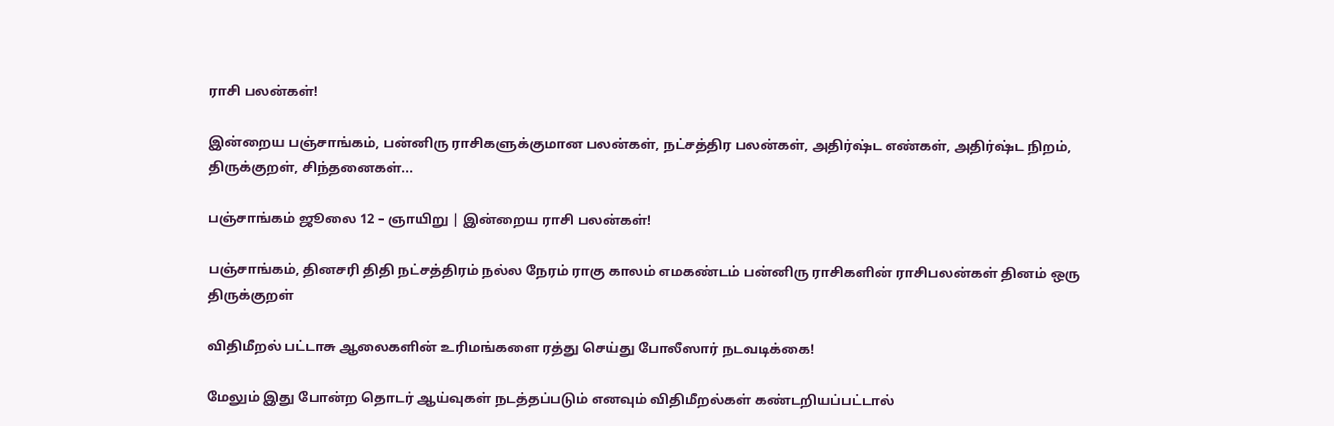ராசி பலன்கள்!

இன்றைய பஞ்சாங்கம், பன்னிரு ராசிகளுக்குமான பலன்கள், நட்சத்திர பலன்கள், அதிர்ஷ்ட எண்கள், அதிர்ஷ்ட நிறம், திருக்குறள், சிந்தனைகள்...

பஞ்சாங்கம் ஜூலை 12 – ஞாயிறு | இன்றைய ராசி பலன்கள்!

பஞ்சாங்கம், தினசரி திதி நட்சத்திரம் நல்ல நேரம் ராகு காலம் எமகண்டம் பன்னிரு ராசிகளின் ராசிபலன்கள் தினம் ஒரு திருக்குறள்

விதிமீறல் பட்டாசு ஆலைகளின் உரிமங்களை ரத்து செய்து போலீஸார் நடவடிக்கை!

மேலும் இது போன்ற தொடர் ஆய்வுகள் நடத்தப்படும் எனவும் விதிமீறல்கள் கண்டறியப்பட்டால்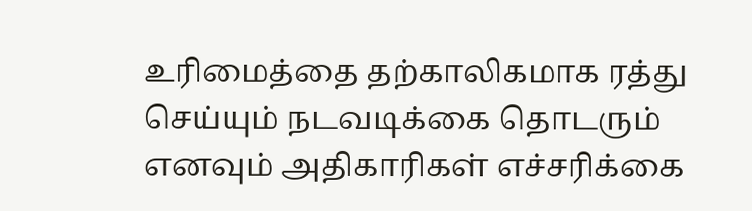உரிமைத்தை தற்காலிகமாக ரத்து செய்யும் நடவடிக்கை தொடரும் எனவும் அதிகாரிகள் எச்சரிக்கை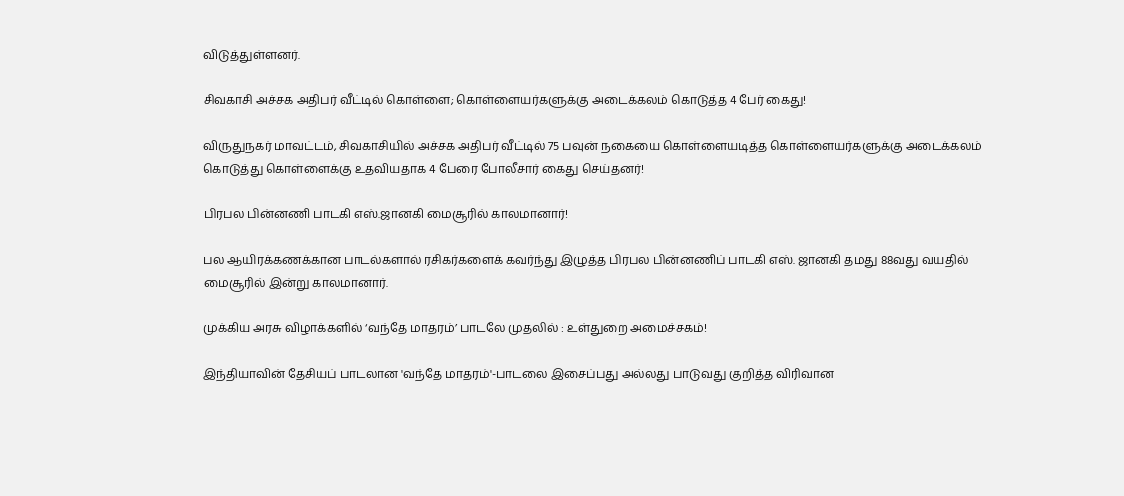விடுத்துள்ளனர்.

சிவகாசி அச்சக அதிபர் வீட்டில் கொள்ளை; கொள்ளையர்களுக்கு அடைக்கலம் கொடுத்த 4 பேர் கைது!

விருதுநகர் மாவட்டம், சிவகாசியில் அச்சக அதிபர் வீட்டில் 75 பவுன் நகையை கொள்ளையடித்த கொள்ளையர்களுக்கு அடைக்கலம் கொடுத்து கொள்ளைக்கு உதவியதாக 4 பேரை போலீசார் கைது செய்தனர்!

பிரபல பின்னணி பாடகி எஸ்.ஜானகி மைசூரில் காலமானார்!

பல ஆயிரக்கணக்கான பாடல்களால் ரசிகர்களைக் கவர்ந்து இழுத்த பிரபல பின்னணிப் பாடகி எஸ். ஜானகி தமது 88வது வயதில் மைசூரில் இன்று காலமானார்.

முக்கிய அரசு விழாக்களில் ‘வந்தே மாதரம்’ பாடலே முதலில் : உள்துறை அமைச்சகம்!

இந்தியாவின் தேசியப் பாடலான 'வந்தே மாதரம்'-பாடலை இசைப்பது அல்லது பாடுவது குறித்த விரிவான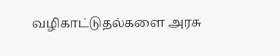வழிகாட்டுதல்களை அரசு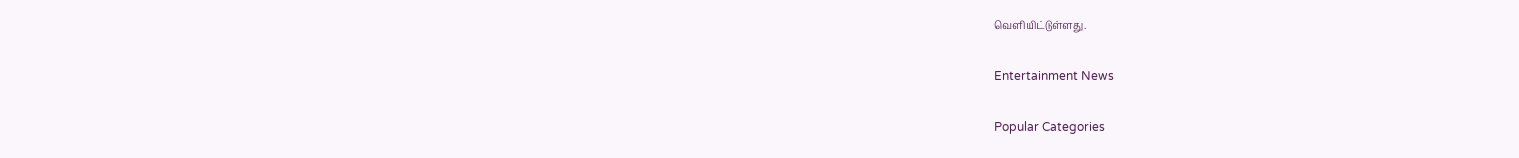வெளியிட்டுள்ளது.

Entertainment News

Popular Categories